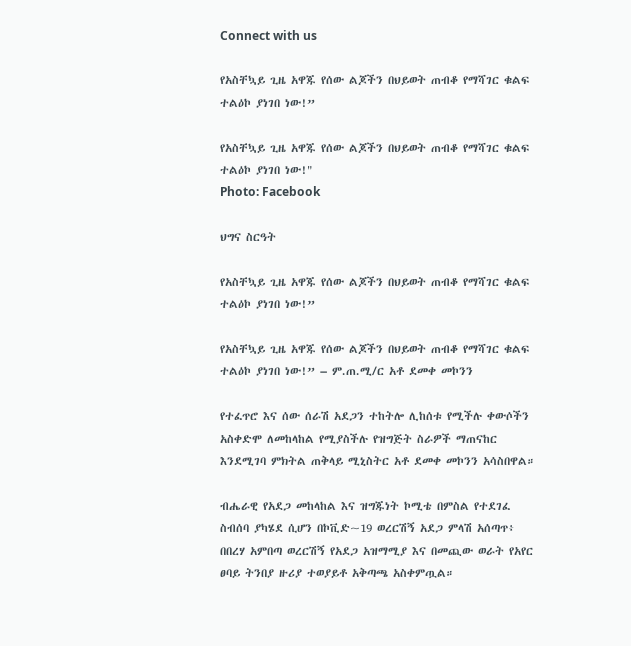Connect with us

የአስቸኳይ ጊዜ አዋጁ የሰው ልጆችን በህይወት ጠብቆ የማሻገር ቁልፍ ተልዕኮ ያነገበ ነው!”

የአስቸኳይ ጊዜ አዋጁ የሰው ልጆችን በህይወት ጠብቆ የማሻገር ቁልፍ ተልዕኮ ያነገበ ነው!"
Photo: Facebook

ህግና ስርዓት

የአስቸኳይ ጊዜ አዋጁ የሰው ልጆችን በህይወት ጠብቆ የማሻገር ቁልፍ ተልዕኮ ያነገበ ነው!”

የአስቸኳይ ጊዜ አዋጁ የሰው ልጆችን በህይወት ጠብቆ የማሻገር ቁልፍ ተልዕኮ ያነገበ ነው!” – ም.ጠ.ሚ/ር አቶ ደመቀ መኮንን

የተፈጥሮ እና ሰው ሰራሽ አደጋን ተከትሎ ሊከሰቱ የሚችሉ ቀውሶችን አስቀድሞ ለመከላከል የሚያስችሉ የዝግጅት ስራዎች ማጠናከር እንደሚገባ ምክትል ጠቅላይ ሚኒስትር አቶ ደመቀ መኮንን አሳስበዋል።

ብሔራዊ የአደጋ መከላከል እና ዝግጁነት ኮሚቴ በምስል የተደገፈ ስብሰባ ያካሄደ ሲሆን በኮቪድ~19 ወረርሽኝ አደጋ ምላሽ አሰጣጥ፥ በበረሃ አምበጣ ወረርሽኝ የአደጋ አዝማሚያ እና በመጪው ወራት የአየር ፀባይ ትንበያ ዙሪያ ተወያይቶ አቅጣጫ አስቀምጧል።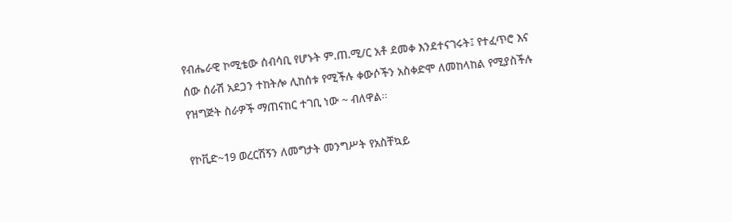የብሔራዊ ኮሚቴው ሰብሳቢ የሆኑት ም.ጠ.ሚ/ር አቶ ደመቀ እንደተናገሩት፤ የተፈጥሮ እና ሰው ሰራሽ አደጋን ተከትሎ ሊከሰቱ የሚችሉ ቀውሶችን አስቀድሞ ለመከላከል የሚያስችሉ የዝግጅት ስራዎች ማጠናከር ተገቢ ነው ~ ብለዋል።

የኮቪድ~19 ወረርሽኝን ለመግታት መንግሥት የአስቸኳይ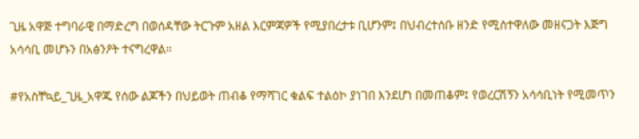ጊዜ አዋጅ ተግባራዊ በማድረግ በወሰዳቸው ትርጉም አዘል እርምጃዎች የሚያበረታቱ ቢሆንም፤ በህብረተሰቡ ዘንድ የሚስተዋለው መዘናጋት እጅግ አሳሳቢ መሆኑን በአፅንዖት ተናግረዋል።

#የአስቸኳይ_ጊዜ_አዋጁ የሰው ልጆችን በህይወት ጠብቆ የማሻገር ቁልፍ ተልዕኮ ያነገበ እንደሆነ በመጠቆም፤ የወረርሽኝን አሳሳቢነት የሚመጥን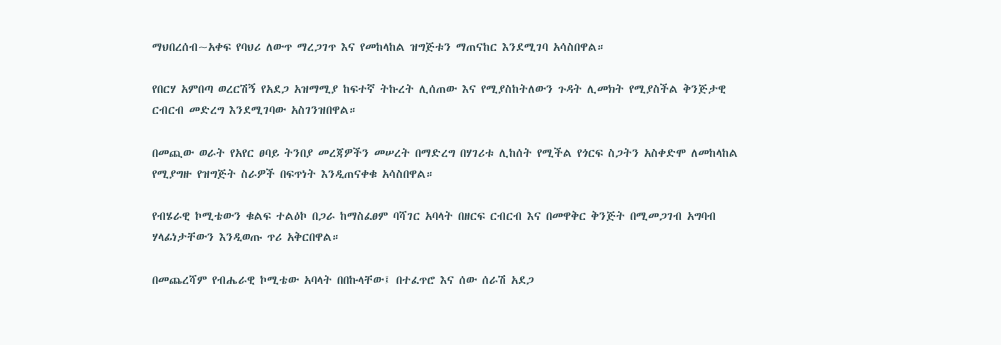ማህበረሰብ~አቀፍ የባህሪ ለውጥ ማረጋገጥ እና የመከላከል ዝግጅቱን ማጠናከር እንደሚገባ አሳስበዋል።

የበርሃ አምበጣ ወረርሽኝ የአደጋ አዝማሚያ ከፍተኛ ትኩረት ሊሰጠው እና የሚያስከትለውን ጉዳት ሊመክት የሚያስችል ቅንጅታዊ ርብርብ መድረግ እንደሚገባው አስገንዝበዋል።

በመጪው ወራት የአየር ፀባይ ትንበያ መረጃዎችን መሠረት በማድረግ በሃገሪቱ ሊከሰት የሚችል የጎርፍ ስጋትን አስቀድሞ ለመከላከል የሚያግዙ የዝግጅት ስራዎች በፍጥነት እንዲጠናቀቁ አሳስበዋል።

የብሄራዊ ኮሚቴውን ቁልፍ ተልዕኮ በጋራ ከማስፈፀም ባሻገር አባላት በዘርፍ ርብርብ እና በመዋቅር ቅንጅት በሚመጋገብ አግባብ ሃላፊነታቸውን እንዲወጡ ጥሪ አቅርበዋል።

በመጨረሻም የብሔራዊ ኮሚቴው አባላት በበኩላቸው፤ በተፈጥሮ እና ሰው ሰራሽ አደጋ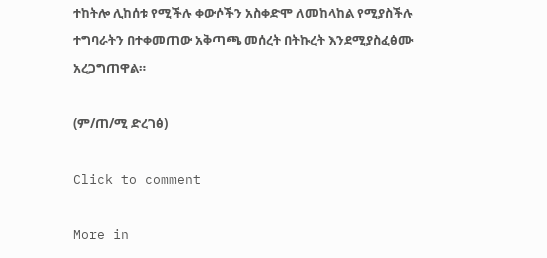ተከትሎ ሊከሰቱ የሚችሉ ቀውሶችን አስቀድሞ ለመከላከል የሚያስችሉ ተግባራትን በተቀመጠው አቅጣጫ መሰረት በትኩረት እንደሚያስፈፅሙ አረጋግጠዋል።

(ም/ጠ/ሚ ድረገፅ)

Click to comment

More in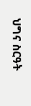ህግና ስርዓት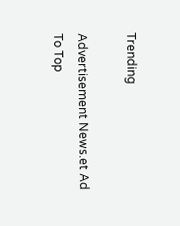Trending

Advertisement News.et Ad
To Top